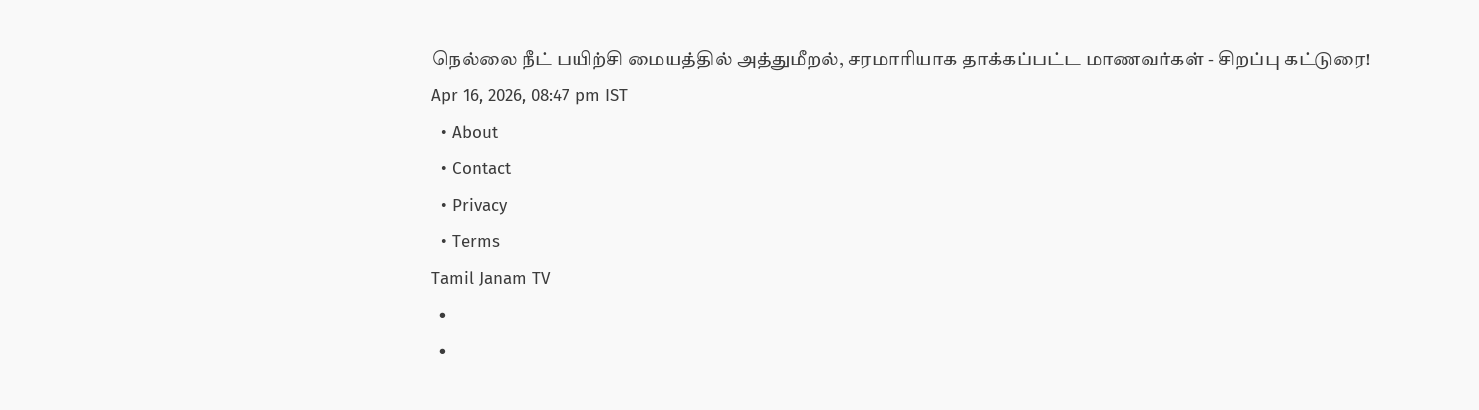நெல்லை நீட் பயிற்சி மையத்தில் அத்துமீறல், சரமாரியாக தாக்கப்பட்ட மாணவர்கள் - சிறப்பு கட்டுரை!
Apr 16, 2026, 08:47 pm IST
  • About
  • Contact
  • Privacy
  • Terms
Tamil Janam TV
  •
  •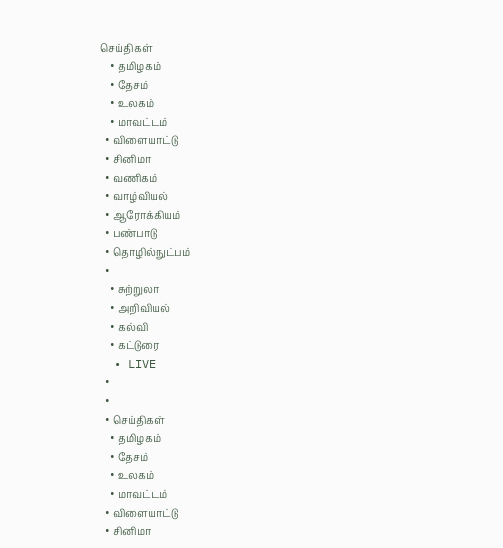செய்திகள்
    • தமிழகம்
    • தேசம்
    • உலகம்
    • மாவட்டம்
  • விளையாட்டு
  • சினிமா
  • வணிகம்
  • வாழ்வியல்
  • ஆரோக்கியம்
  • பண்பாடு
  • தொழில்நுட்பம்
  •
    • சுற்றுலா
    • அறிவியல்
    • கல்வி
    • கட்டுரை
  • LIVE
  •
  •
  • செய்திகள்
    • தமிழகம்
    • தேசம்
    • உலகம்
    • மாவட்டம்
  • விளையாட்டு
  • சினிமா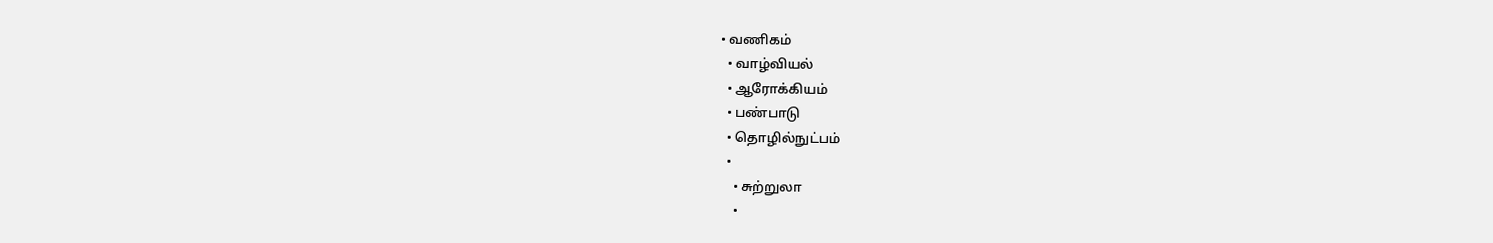• வணிகம்
  • வாழ்வியல்
  • ஆரோக்கியம்
  • பண்பாடு
  • தொழில்நுட்பம்
  •
    • சுற்றுலா
    •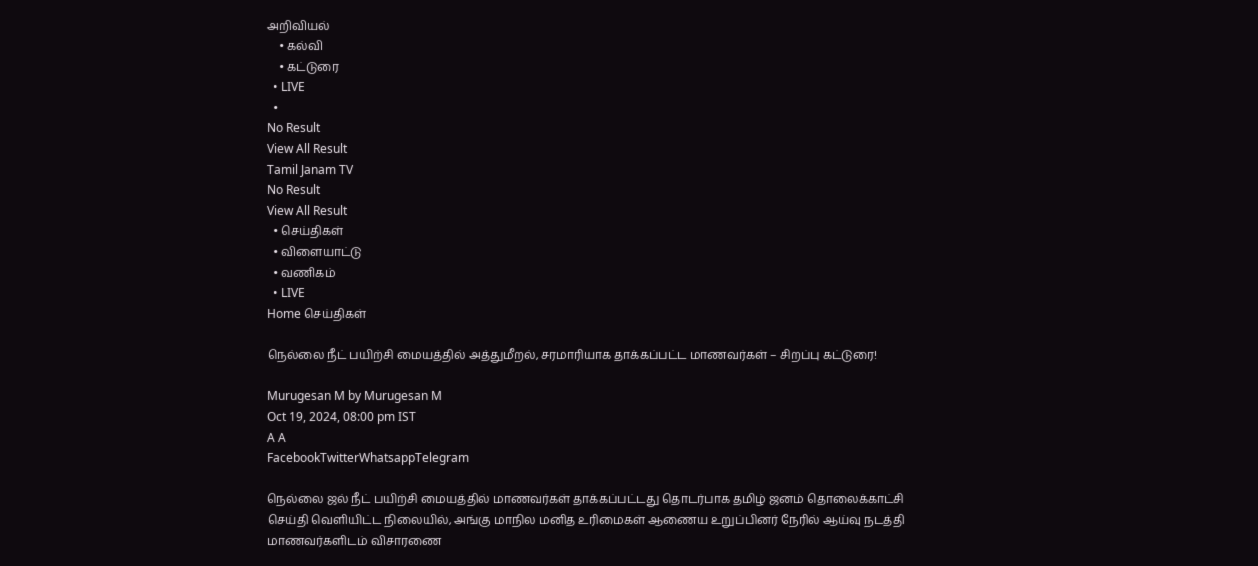அறிவியல்
    • கல்வி
    • கட்டுரை
  • LIVE
  •
No Result
View All Result
Tamil Janam TV
No Result
View All Result
  • செய்திகள்
  • விளையாட்டு
  • வணிகம்
  • LIVE
Home செய்திகள்

நெல்லை நீட் பயிற்சி மையத்தில் அத்துமீறல், சரமாரியாக தாக்கப்பட்ட மாணவர்கள் – சிறப்பு கட்டுரை!

Murugesan M by Murugesan M
Oct 19, 2024, 08:00 pm IST
A A
FacebookTwitterWhatsappTelegram

நெல்லை ஜல் நீட் பயிற்சி மையத்தில் மாணவர்கள் தாக்கப்பட்டது தொடர்பாக தமிழ் ஜனம் தொலைக்காட்சி செய்தி வெளியிட்ட நிலையில், அங்கு மாநில மனித உரிமைகள் ஆணைய உறுப்பினர் நேரில் ஆய்வு நடத்தி மாணவர்களிடம் விசாரணை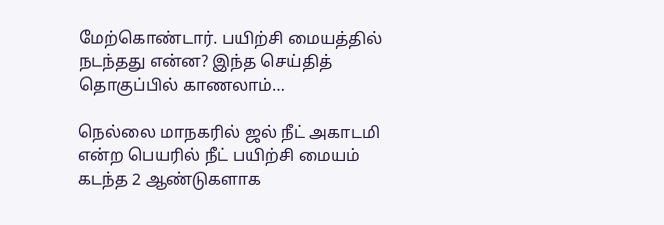மேற்கொண்டார். பயிற்சி மையத்தில் நடந்தது என்ன? இந்த செய்தித் தொகுப்பில் காணலாம்…

நெல்லை மாநகரில் ஜல் நீட் அகாடமி என்ற பெயரில் நீட் பயிற்சி மையம் கடந்த 2 ஆண்டுகளாக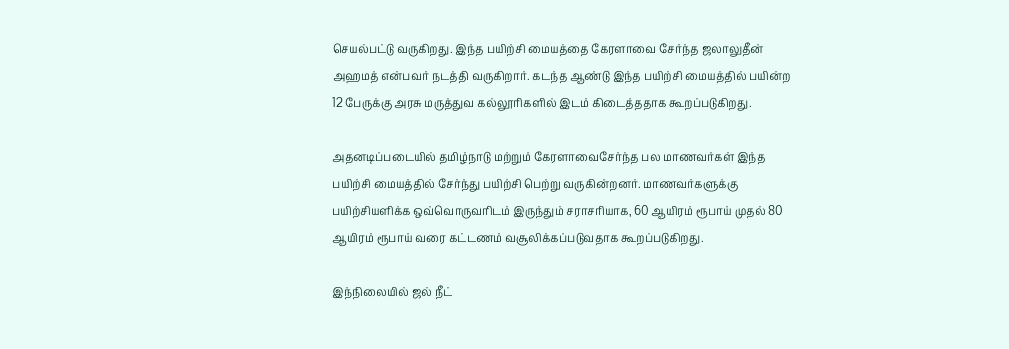செயல்பட்டு வருகிறது. இந்த பயிற்சி மையத்தை கேரளாவை சேர்ந்த ஜலாலுதீன் அஹமத் என்பவர் நடத்தி வருகிறார். கடந்த ஆண்டு இந்த பயிற்சி மையத்தில் பயின்ற 12 பேருக்கு அரசு மருத்துவ கல்லூரிகளில் இடம் கிடைத்ததாக கூறப்படுகிறது.

அதனடிப்படையில் தமிழ்நாடு மற்றும் கேரளாவைசேர்ந்த பல மாணவர்கள் இந்த பயிற்சி மையத்தில் சேர்ந்து பயிற்சி பெற்று வருகின்றனர். மாணவர்களுக்கு பயிற்சியளிக்க ஒவ்வொருவரிடம் இருந்தும் சராசரியாக, 60 ஆயிரம் ரூபாய் முதல் 80 ஆயிரம் ரூபாய் வரை கட்டணம் வசூலிக்கப்படுவதாக கூறப்படுகிறது.

இந்நிலையில் ஜல் நீட்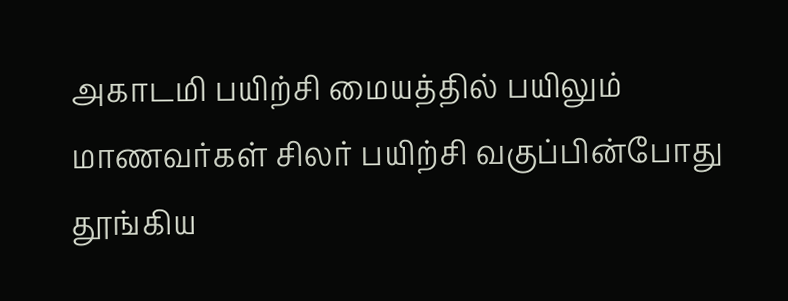அகாடமி பயிற்சி மையத்தில் பயிலும் மாணவர்கள் சிலர் பயிற்சி வகுப்பின்போது தூங்கிய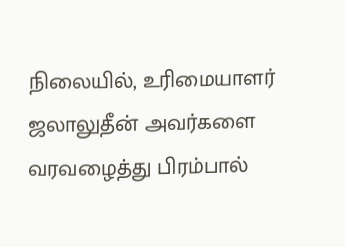நிலையில், உரிமையாளர் ஜலாலுதீன் அவர்களை வரவழைத்து பிரம்பால்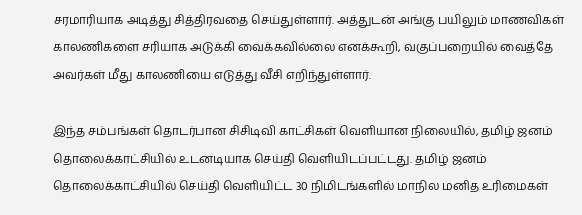சரமாரியாக அடித்து சித்திரவதை செய்துள்ளார். அத்துடன் அங்கு பயிலும் மாணவிகள் காலணிகளை சரியாக அடுக்கி வைக்கவில்லை எனக்கூறி, வகுப்பறையில் வைத்தே அவர்கள் மீது காலணியை எடுத்து வீசி எறிந்துள்ளார்.

இந்த சம்பங்கள் தொடர்பான சிசிடிவி காட்சிகள் வெளியான நிலையில், தமிழ் ஜனம் தொலைக்காட்சியில் உடனடியாக செய்தி வெளியிடப்பட்டது. தமிழ் ஜனம் தொலைக்காட்சியில் செய்தி வெளியிட்ட 30 நிமிடங்களில் மாநில மனித உரிமைகள்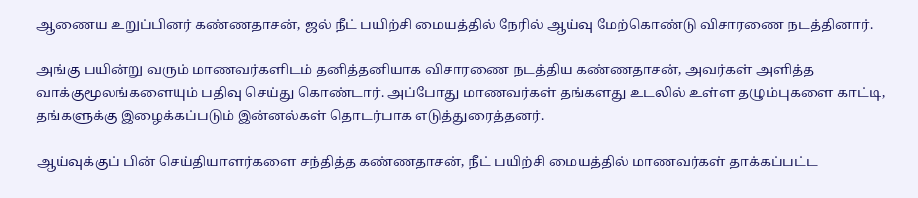ஆணைய உறுப்பினர் கண்ணதாசன், ஜல் நீட் பயிற்சி மையத்தில் நேரில் ஆய்வு மேற்கொண்டு விசாரணை நடத்தினார்.

அங்கு பயின்று வரும் மாணவர்களிடம் தனித்தனியாக விசாரணை நடத்திய கண்ணதாசன், அவர்கள் அளித்த வாக்குமூலங்களையும் பதிவு செய்து கொண்டார். அப்போது மாணவர்கள் தங்களது உடலில் உள்ள தழும்புகளை காட்டி, தங்களுக்கு இழைக்கப்படும் இன்னல்கள் தொடர்பாக எடுத்துரைத்தனர்.

ஆய்வுக்குப் பின் செய்தியாளர்களை சந்தித்த கண்ணதாசன், நீட் பயிற்சி மையத்தில் மாணவர்கள் தாக்கப்பட்ட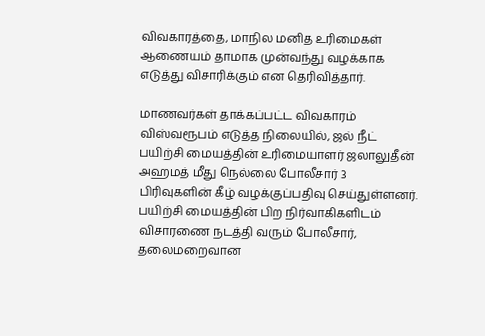விவகாரத்தை, மாநில மனித உரிமைகள் ஆணையம் தாமாக முன்வந்து வழக்காக எடுத்து விசாரிக்கும் என தெரிவித்தார்.

மாணவர்கள் தாக்கப்பட்ட விவகாரம் விஸ்வரூபம் எடுத்த நிலையில், ஜல் நீட் பயிற்சி மையத்தின் உரிமையாளர் ஜலாலுதீன் அஹமத் மீது நெல்லை போலீசார் 3 பிரிவுகளின் கீழ் வழக்குப்பதிவு செய்துள்ளனர். பயிற்சி மையத்தின் பிற நிர்வாகிகளிடம் விசாரணை நடத்தி வரும் போலீசார், தலைமறைவான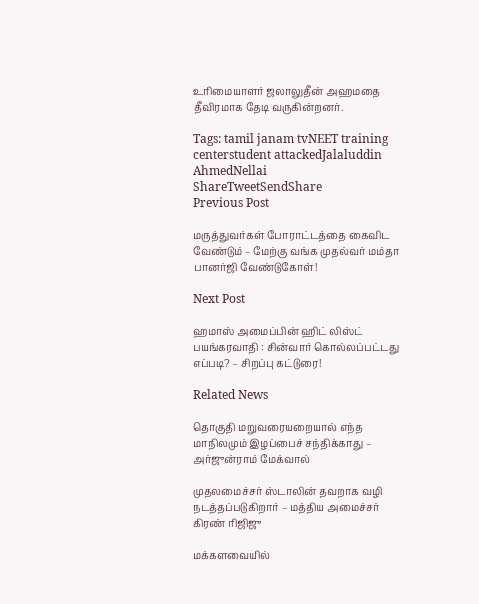உரிமையாளர் ஜலாலுதீன் அஹமதை தீவிரமாக தேடி வருகின்றனர்.

Tags: tamil janam tvNEET training centerstudent attackedJalaluddin AhmedNellai
ShareTweetSendShare
Previous Post

மருத்துவர்கள் போராட்டத்தை கைவிட வேண்டும் – மேற்கு வங்க முதல்வர் மம்தா பானர்ஜி வேண்டுகோள்!

Next Post

ஹமாஸ் அமைப்பின் ஹிட் லிஸ்ட் பயங்கரவாதி : சின்வார் கொல்லப்பட்டது எப்படி? – சிறப்பு கட்டுரை!

Related News

தொகுதி மறுவரையறையால் எந்த மாநிலமும் இழப்பைச் சந்திக்காது – அர்ஜுன்ராம் மேக்வால்

முதலமைச்சர் ஸ்டாலின் தவறாக வழி நடத்தப்படுகிறார் – மத்திய அமைச்சர் கிரண் ரிஜிஜு

மக்களவையில்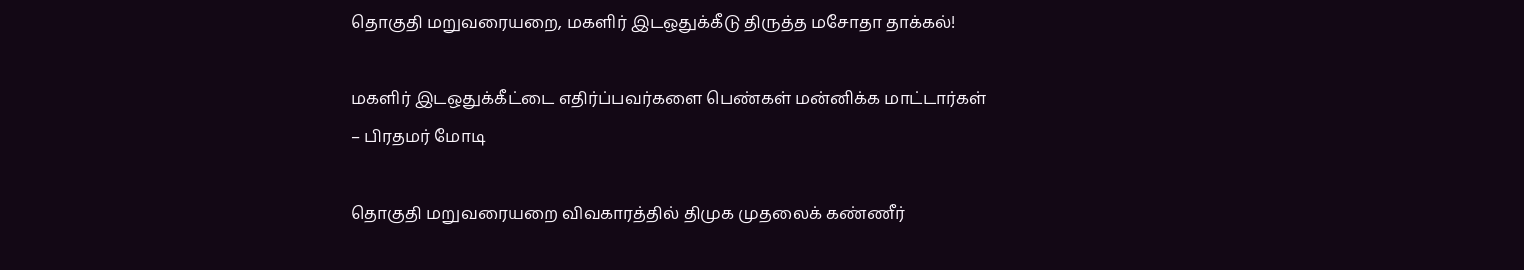தொகுதி மறுவரையறை, மகளிர் இடஒதுக்கீடு திருத்த மசோதா தாக்கல்!

மகளிர் இடஒதுக்கீட்டை எதிர்ப்பவர்களை பெண்கள் மன்னிக்க மாட்டார்கள் – பிரதமர் மோடி

தொகுதி மறுவரையறை விவகாரத்தில் திமுக முதலைக் கண்ணீர்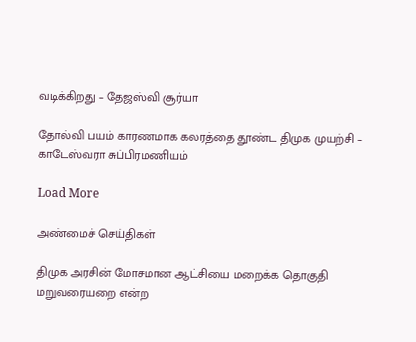வடிக்கிறது – தேஜஸ்வி சூர்யா

தோல்வி பயம் காரணமாக கலரத்தை தூண்ட திமுக முயற்சி – காடேஸ்வரா சுப்பிரமணியம்

Load More

அண்மைச் செய்திகள்

திமுக அரசின் மோசமான ஆட்சியை மறைக்க தொகுதி மறுவரையறை என்ற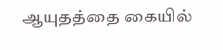ஆயுதத்தை கையில்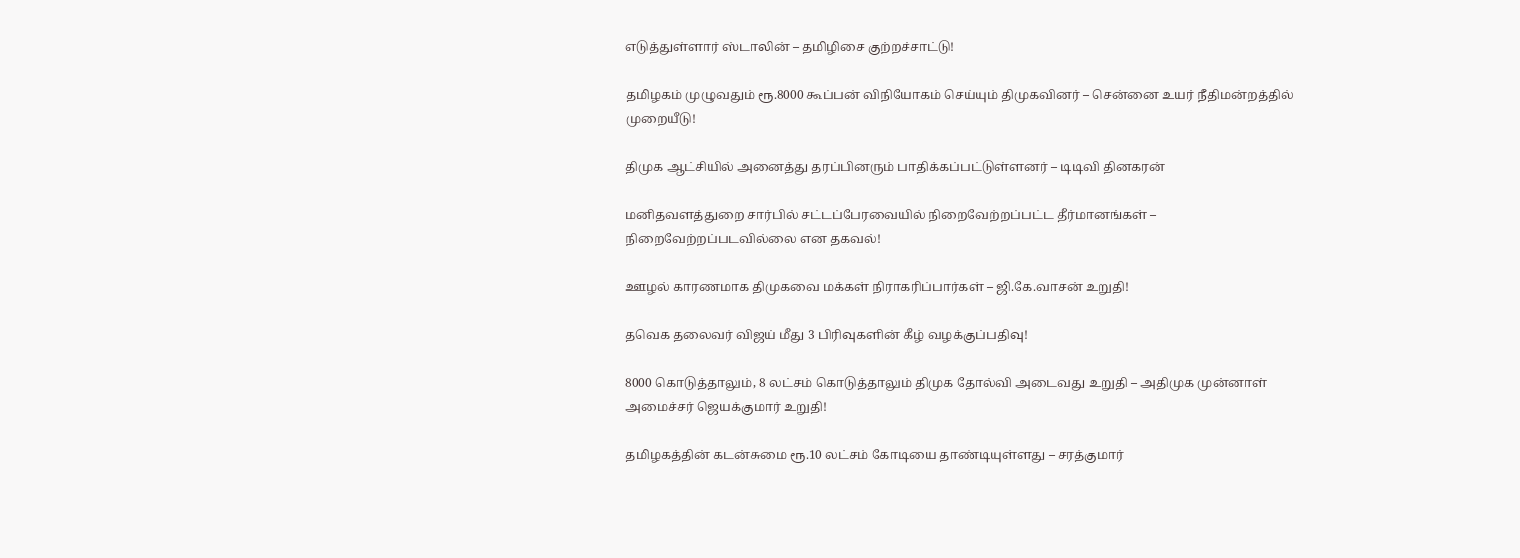எடுத்துள்ளார் ஸ்டாலின் – தமிழிசை குற்றச்சாட்டு!

தமிழகம் முழுவதும் ரூ.8000 கூப்பன் விநியோகம் செய்யும் திமுகவினர் – சென்னை உயர் நீதிமன்றத்தில் முறையீடு!

திமுக ஆட்சியில் அனைத்து தரப்பினரும் பாதிக்கப்பட்டுள்ளனர் – டிடிவி தினகரன்

மனிதவளத்துறை சார்பில் சட்டப்பேரவையில் நிறைவேற்றப்பட்ட தீர்மானங்கள் – நிறைவேற்றப்படவில்லை என தகவல்!

ஊழல் காரணமாக திமுகவை மக்கள் நிராகரிப்பார்கள் – ஜி.கே.வாசன் உறுதி!

தவெக தலைவர் விஜய் மீது 3 பிரிவுகளின் கீழ் வழக்குப்பதிவு!

8000 கொடுத்தாலும், 8 லட்சம் கொடுத்தாலும் திமுக தோல்வி அடைவது உறுதி – அதிமுக முன்னாள் அமைச்சர் ஜெயக்குமார் உறுதி!

தமிழகத்தின் கடன்சுமை ரூ.10 லட்சம் கோடியை தாண்டியுள்ளது – சரத்குமார்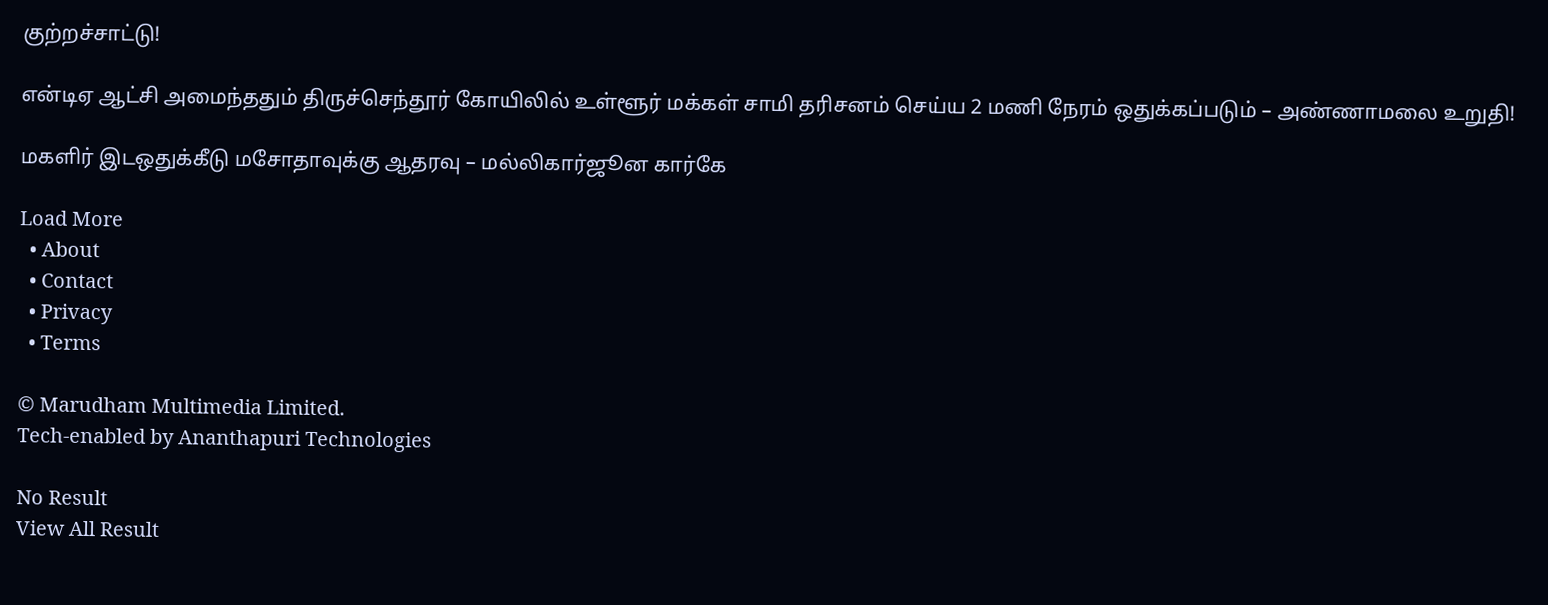குற்றச்சாட்டு!

என்டிஏ ஆட்சி அமைந்ததும் திருச்செந்தூர் கோயிலில் உள்ளூர் மக்கள் சாமி தரிசனம் செய்ய 2 மணி நேரம் ஒதுக்கப்படும் – அண்ணாமலை உறுதி!

மகளிர் இடஒதுக்கீடு மசோதாவுக்கு ஆதரவு – மல்லிகார்ஜூன கார்கே

Load More
  • About
  • Contact
  • Privacy
  • Terms

© Marudham Multimedia Limited.
Tech-enabled by Ananthapuri Technologies

No Result
View All Result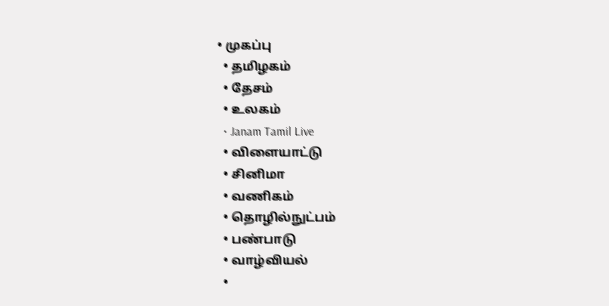• முகப்பு
  • தமிழகம்
  • தேசம்
  • உலகம்
  • Janam Tamil Live
  • விளையாட்டு
  • சினிமா
  • வணிகம்
  • தொழில்நுட்பம்
  • பண்பாடு
  • வாழ்வியல்
  •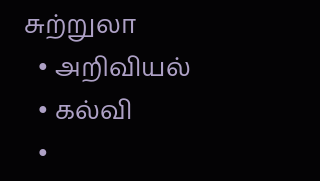சுற்றுலா
  • அறிவியல்
  • கல்வி
  •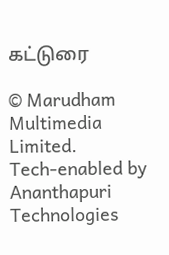கட்டுரை

© Marudham Multimedia Limited.
Tech-enabled by Ananthapuri Technologies